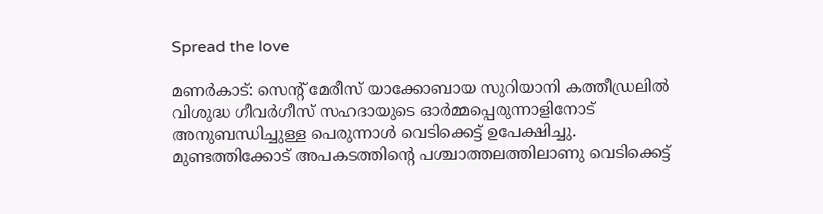Spread the love

മണര്‍കാട്: സെന്റ് മേരീസ് യാക്കോബായ സുറിയാനി കത്തീഡ്രലില്‍ വിശുദ്ധ ഗീവര്‍ഗീസ് സഹദായുടെ ഓര്‍മ്മപ്പെരുന്നാളിനോട് അനുബന്ധിച്ചുള്ള പെരുന്നാള്‍ വെടിക്കെട്ട് ഉപേക്ഷിച്ചു.
മുണ്ടത്തിക്കോട് അപകടത്തിന്റെ പശ്ചാത്തലത്തിലാണു വെടിക്കെട്ട്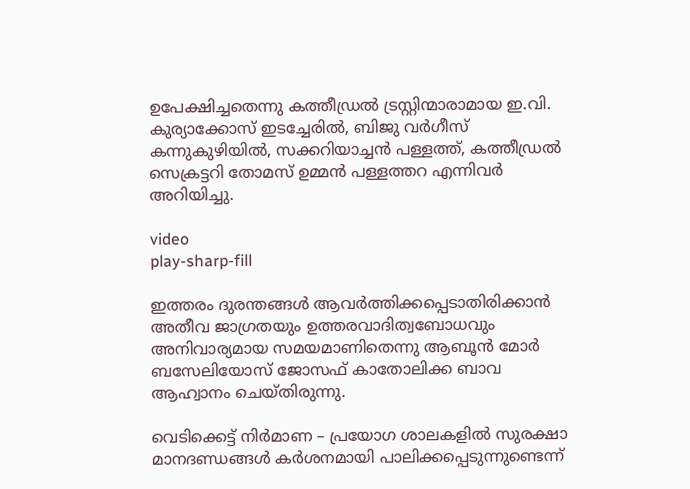ഉപേക്ഷിച്ചതെന്നു കത്തീഡ്രല്‍ ട്രസ്റ്റിന്മാരാമായ ഇ.വി. കുര്യാക്കോസ് ഇടച്ചേരില്‍, ബിജു വര്‍ഗീസ് കന്നുകുഴിയില്‍, സക്കറിയാച്ചന്‍ പള്ളത്ത്, കത്തീഡ്രല്‍ സെക്രട്ടറി തോമസ് ഉമ്മന്‍ പള്ളത്തറ എന്നിവര്‍ അറിയിച്ചു.

video
play-sharp-fill

ഇത്തരം ദുരന്തങ്ങള്‍ ആവര്‍ത്തിക്കപ്പെടാതിരിക്കാന്‍ അതീവ ജാഗ്രതയും ഉത്തരവാദിത്വബോധവും അനിവാര്യമായ സമയമാണിതെന്നു ആബൂന്‍ മോര്‍ ബസേലിയോസ് ജോസഫ് കാതോലിക്ക ബാവ ആഹ്വാനം ചെയ്തിരുന്നു.

വെടിക്കെട്ട് നിര്‍മാണ – പ്രയോഗ ശാലകളില്‍ സുരക്ഷാ മാനദണ്ഡങ്ങള്‍ കര്‍ശനമായി പാലിക്കപ്പെടുന്നുണ്ടെന്ന്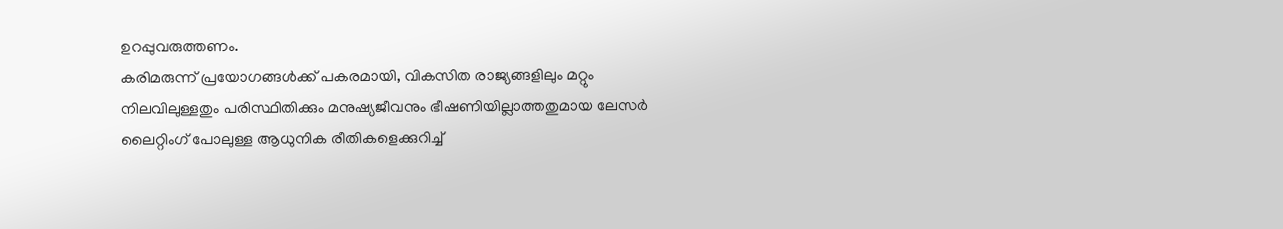ഉറപ്പുവരുത്തണം.
കരിമരുന്ന് പ്രയോഗങ്ങള്‍ക്ക് പകരമായി, വികസിത രാജ്യങ്ങളിലും മറ്റും നിലവിലുള്ളതും പരിസ്ഥിതിക്കും മനുഷ്യജീവനും ഭീഷണിയില്ലാത്തതുമായ ലേസര്‍ ലൈറ്റിംഗ് പോലുള്ള ആധുനിക രീതികളെക്കുറിച്ച്‌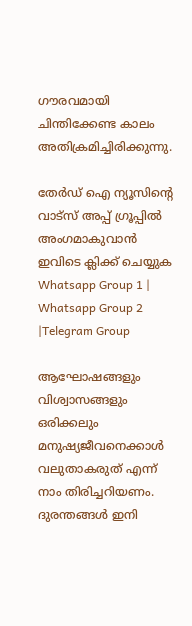ഗൗരവമായി ചിന്തിക്കേണ്ട കാലം അതിക്രമിച്ചിരിക്കുന്നു.

തേർഡ് ഐ ന്യൂസിന്റെ വാട്സ് അപ്പ് ഗ്രൂപ്പിൽ അംഗമാകുവാൻ ഇവിടെ ക്ലിക്ക് ചെയ്യുക
Whatsapp Group 1 | Whatsapp Group 2 |Telegram Group

ആഘോഷങ്ങളും വിശ്വാസങ്ങളും ഒരിക്കലും മനുഷ്യജീവനെക്കാള്‍ വലുതാകരുത് എന്ന് നാം തിരിച്ചറിയണം. ദുരന്തങ്ങള്‍ ഇനി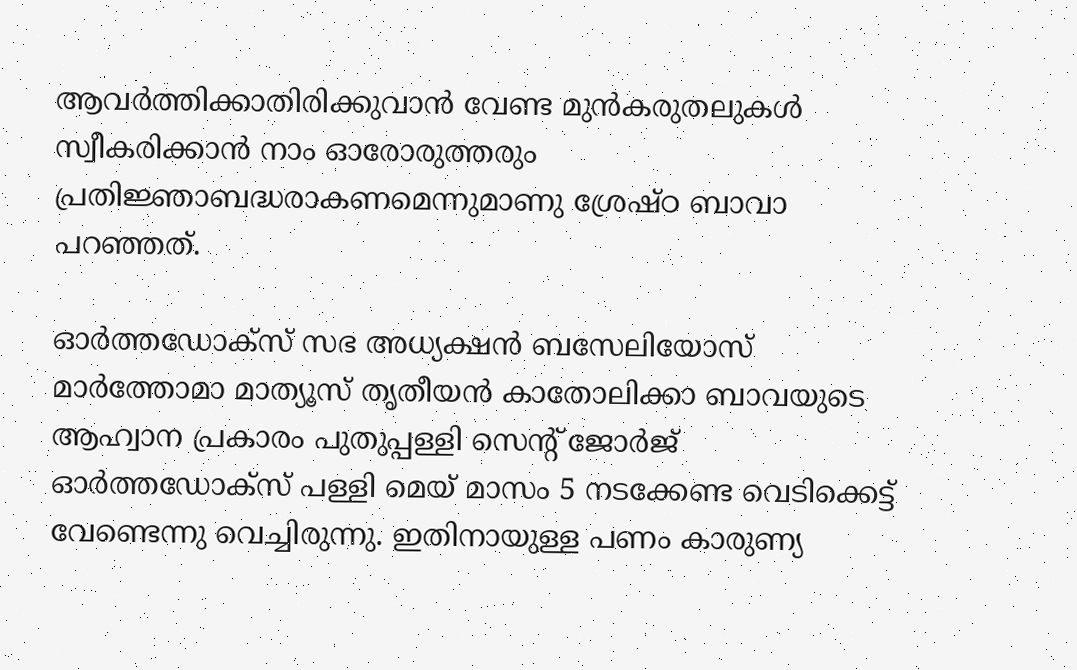ആവര്‍ത്തിക്കാതിരിക്കുവാന്‍ വേണ്ട മുന്‍കരുതലുകള്‍ സ്വീകരിക്കാന്‍ നാം ഓരോരുത്തരും പ്രതിജ്ഞാബദ്ധരാകണമെന്നുമാണു ശ്രേഷ്ഠ ബാവാ പറഞ്ഞത്.

ഓര്‍ത്തഡോക്‌സ് സഭ അധ്യക്ഷന്‍ ബസേലിയോസ് മാര്‍ത്തോമാ മാത്യൂസ് തൃതീയന്‍ കാതോലിക്കാ ബാവയുടെ ആഹ്വാന പ്രകാരം പുതുപ്പള്ളി സെന്റ് ജോര്‍ജ് ഓര്‍ത്തഡോക്സ് പള്ളി മെയ് മാസം 5 നടക്കേണ്ട വെടിക്കെട്ട് വേണ്ടെന്നു വെച്ചിരുന്നു. ഇതിനായുള്ള പണം കാരുണ്യ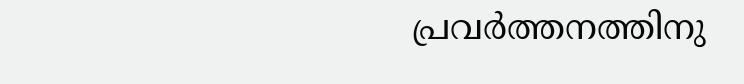പ്രവര്‍ത്തനത്തിനു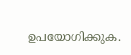ഉപയോഗിക്കുക.